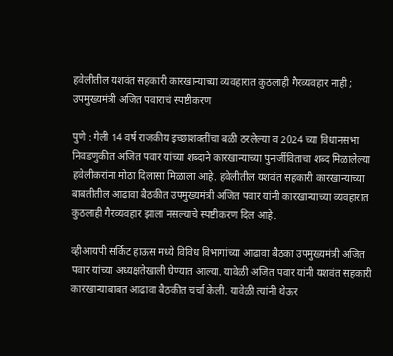हवेलीतील यशवंत सहकारी कारखान्याच्या व्यवहारात कुठलाही गैरव्यवहार नाही ; उपमुख्यमंत्री अजित पवाराचं स्पष्टीकरण

पुणे : गेली 14 वर्ष राजकीय इच्छाशक्तींचा बळी ठरलेल्या व 2024 च्या विधानसभा निवडणुकीत अजित पवार यांच्या शब्दाने कारखान्याच्या पुनर्जीविताचा शब्द मिळालेल्या हवेलीकरांना मोठा दिलासा मिळाला आहे. हवेलीतील यशवंत सहकारी कारखान्याच्या बाबतीतील आढावा बैठकीत उपमुख्यमंत्री अजित पवार यांनी कारखान्याच्या व्यवहारात कुठलाही गैरव्यवहार झाला नसल्याचे स्पष्टीकरण दिल आहे.

व्हीआयपी सर्किट हाऊस मध्ये विविध विभागांच्या आढावा बैठका उपमुख्यमंत्री अजित पवार यांच्या अध्यक्षतेखाली घेण्यात आल्या. यावेळी अजित पवार यांनी यशवंत सहकारी कारखान्याबाबत आढावा बैठकीत चर्चा केली. यावेळी त्यांनी थेऊर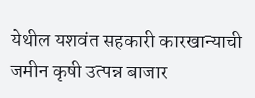येथील यशवंत सहकारी कारखान्याची जमीन कृषी उत्पन्न बाजार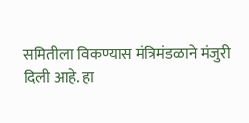समितीला विकण्यास मंत्रिमंडळाने मंजुरी दिली आहे. हा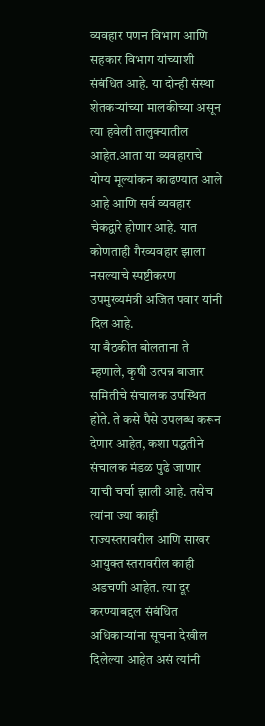व्यवहार पणन विभाग आणि सहकार विभाग यांच्याशी संबंधित आहे. या दोन्ही संस्था शेतकऱ्यांच्या मालकीच्या असून त्या हवेली तालुक्यातील आहेत.आता या व्यवहाराचे योग्य मूल्यांकन काढण्यात आले आहे आणि सर्व व्यवहार चेकद्वारे होणार आहे. यात कोणताही गैरव्यवहार झाला नसल्याचे स्पष्टीकरण उपमुख्यमंत्री अजित पवार यांनी दिल आहे.
या बैठकीत बोलताना ते म्हणाले, कृषी उत्पन्न बाजार समितीचे संचालक उपस्थित होते. ते कसे पैसे उपलब्ध करून देणार आहेत, कशा पद्धतीने संचालक मंडळ पुढे जाणार याची चर्चा झाली आहे. तसेच त्यांना ज्या काही राज्यस्तरावरील आणि साखर आयुक्त स्तरावरील काही अडचणी आहेत. त्या दूर करण्याबद्दल संबंधित अधिकाऱ्यांना सूचना देखील दिलेल्या आहेत असं त्यांनी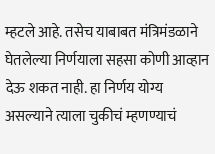म्हटले आहे. तसेच याबाबत मंत्रिमंडळाने घेतलेल्या निर्णयाला सहसा कोणी आव्हान देऊ शकत नाही. हा निर्णय योग्य असल्याने त्याला चुकीचं म्हणण्याचं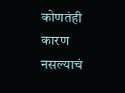कोणतंही कारण नसल्याचं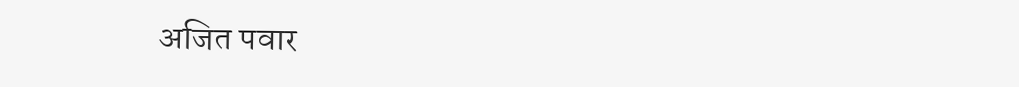अजित पवार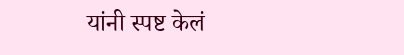यांनी स्पष्ट केलं